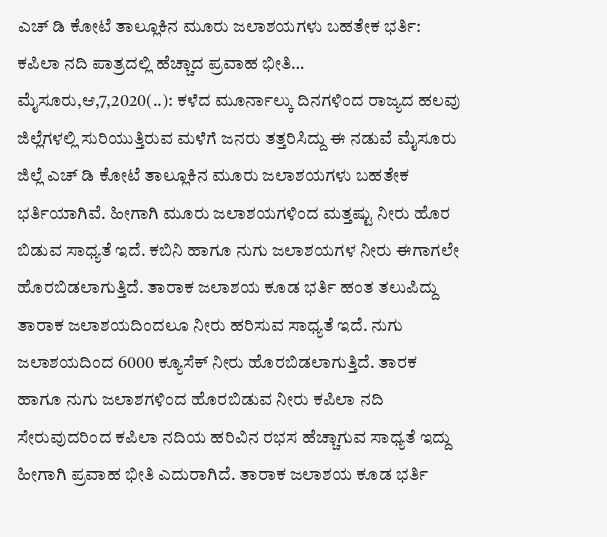ಎಚ್ ಡಿ ಕೋಟೆ ತಾಲ್ಲೂಕಿನ ಮೂರು ಜಲಾಶಯಗಳು ಬಹತೇಕ ಭರ್ತಿ: ಕಪಿಲಾ ನದಿ ಪಾತ್ರದಲ್ಲಿ ಹೆಚ್ಚಾದ ಪ್ರವಾಹ ಭೀತಿ… ಮೈಸೂರು,ಆ,7,2020(..): ಕಳೆದ ಮೂರ್ನಾಲ್ಕು ದಿನಗಳಿಂದ ರಾಜ್ಯದ ಹಲವು ಜಿಲ್ಲೆಗಳಲ್ಲಿ ಸುರಿಯುತ್ತಿರುವ ಮಳೆಗೆ ಜನರು ತತ್ತರಿಸಿದ್ದು ಈ ನಡುವೆ ಮೈಸೂರು ಜಿಲ್ಲೆ ಎಚ್ ಡಿ ಕೋಟೆ ತಾಲ್ಲೂಕಿನ ಮೂರು ಜಲಾಶಯಗಳು ಬಹತೇಕ ಭರ್ತಿಯಾಗಿವೆ. ಹೀಗಾಗಿ ಮೂರು ಜಲಾಶಯಗಳಿಂದ ಮತ್ತಷ್ಟು ನೀರು ಹೊರ ಬಿಡುವ ಸಾಧ್ಯತೆ ಇದೆ. ಕಬಿನಿ ಹಾಗೂ ನುಗು ಜಲಾಶಯಗಳ ನೀರು ಈಗಾಗಲೇ ಹೊರಬಿಡಲಾಗುತ್ತಿದೆ. ತಾರಾಕ ಜಲಾಶಯ ಕೂಡ ಭರ್ತಿ ಹಂತ ತಲುಪಿದ್ದು ತಾರಾಕ ಜಲಾಶಯದಿಂದಲೂ ನೀರು ಹರಿಸುವ ಸಾಧ್ಯತೆ ಇದೆ. ನುಗು ಜಲಾಶಯದಿಂದ 6000 ಕ್ಯೂಸೆಕ್ ನೀರು ಹೊರಬಿಡಲಾಗುತ್ತಿದೆ. ತಾರಕ ಹಾಗೂ ನುಗು ಜಲಾಶಗಳಿಂದ ಹೊರಬಿಡುವ ನೀರು ಕಪಿಲಾ ನದಿ ಸೇರುವುದರಿಂದ ಕಪಿಲಾ ನದಿಯ ಹರಿವಿನ ರಭಸ ಹೆಚ್ಚಾಗುವ ಸಾಧ್ಯತೆ ಇದ್ದು ಹೀಗಾಗಿ ಪ್ರವಾಹ ಭೀತಿ ಎದುರಾಗಿದೆ. ತಾರಾಕ ಜಲಾಶಯ ಕೂಡ ಭರ್ತಿ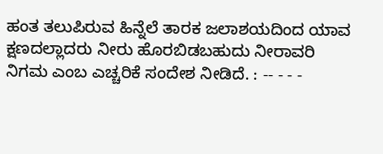ಹಂತ ತಲುಪಿರುವ ಹಿನ್ನೆಲೆ ತಾರಕ ಜಲಾಶಯದಿಂದ ಯಾವ ಕ್ಷಣದಲ್ಲಾದರು ನೀರು ಹೊರಬಿಡಬಹುದು ನೀರಾವರಿ ನಿಗಮ ಎಂಬ ಎಚ್ಚರಿಕೆ ಸಂದೇಶ ನೀಡಿದೆ. : -- - - -